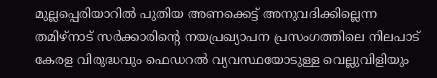മുല്ലപ്പെരിയാറിൽ പുതിയ അണക്കെട്ട് അനുവദിക്കില്ലെന്ന തമിഴ്നാട് സർക്കാരിന്റെ നയപ്രഖ്യാപന പ്രസംഗത്തിലെ നിലപാട് കേരള വിരുദ്ധവും ഫെഡറൽ വ്യവസ്ഥയോടുള്ള വെല്ലുവിളിയും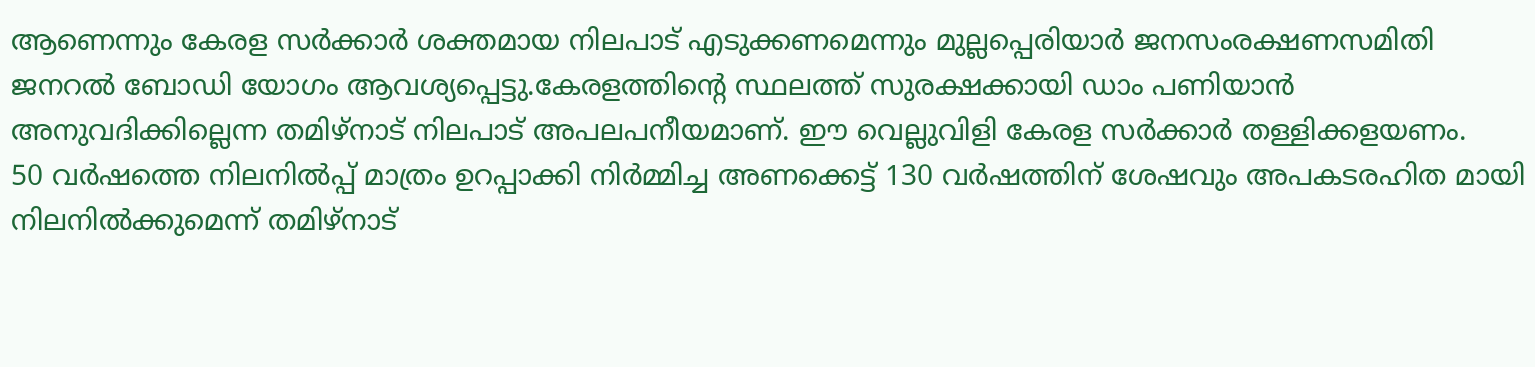ആണെന്നും കേരള സർക്കാർ ശക്തമായ നിലപാട് എടുക്കണമെന്നും മുല്ലപ്പെരിയാർ ജനസംരക്ഷണസമിതി ജനറൽ ബോഡി യോഗം ആവശ്യപ്പെട്ടു.കേരളത്തിന്റെ സ്ഥലത്ത് സുരക്ഷക്കായി ഡാം പണിയാൻ അനുവദിക്കില്ലെന്ന തമിഴ്നാട് നിലപാട് അപലപനീയമാണ്. ഈ വെല്ലുവിളി കേരള സർക്കാർ തള്ളിക്കളയണം.
50 വർഷത്തെ നിലനിൽപ്പ് മാത്രം ഉറപ്പാക്കി നിർമ്മിച്ച അണക്കെട്ട് 130 വർഷത്തിന് ശേഷവും അപകടരഹിത മായി നിലനിൽക്കുമെന്ന് തമിഴ്നാട്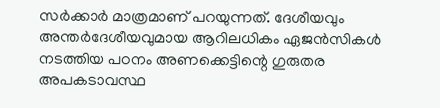സർക്കാർ മാത്രമാണ് പറയുന്നത്. ദേശീയവും അന്തർദേശീയവുമായ ആറിലധികം ഏജൻസികൾ നടത്തിയ പഠനം അണക്കെട്ടിന്റെ ഗുരുതര അപകടാവസ്ഥ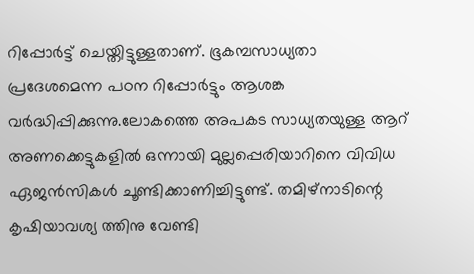റിപ്പോർട്ട് ചെയ്തിട്ടുള്ളതാണ്. ഭൂകമ്പസാധ്യതാ പ്രദേശമെന്ന പഠന റിപ്പോർട്ടും ആശങ്ക വർദ്ധിപ്പിക്കുന്നു.ലോകത്തെ അപകട സാധ്യതയുള്ള ആറ് അണക്കെട്ടുകളിൽ ഒന്നായി മുല്ലപ്പെരിയാറിനെ വിവിധ ഏജൻസികൾ ചൂണ്ടിക്കാണിച്ചിട്ടുണ്ട്. തമിഴ്നാടിന്റെ കൃഷിയാവശ്യ ത്തിനു വേണ്ടി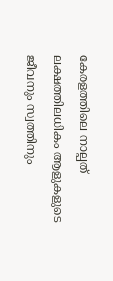കേരളത്തിലെ നാല്പത് ലക്ഷത്തിലധികം ആളുകളുടെ ജീവനും സ്വത്തിനും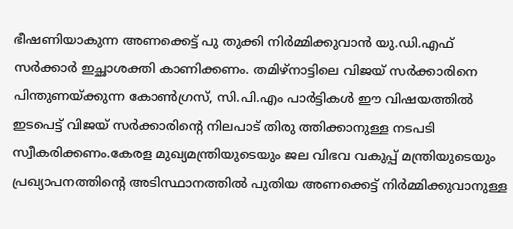ഭീഷണിയാകുന്ന അണക്കെട്ട് പു തുക്കി നിർമ്മിക്കുവാൻ യു.ഡി.എഫ് സർക്കാർ ഇച്ഛാശക്തി കാണിക്കണം. തമിഴ്നാട്ടിലെ വിജയ് സർക്കാരിനെ പിന്തുണയ്ക്കുന്ന കോൺഗ്രസ്, സി.പി.എം പാർട്ടികൾ ഈ വിഷയത്തിൽ ഇടപെട്ട് വിജയ് സർക്കാരിന്റെ നിലപാട് തിരു ത്തിക്കാനുള്ള നടപടി സ്വീകരിക്കണം.കേരള മുഖ്യമന്ത്രിയുടെയും ജല വിഭവ വകുപ്പ് മന്ത്രിയുടെയും പ്രഖ്യാപനത്തിന്റെ അടിസ്ഥാനത്തിൽ പുതിയ അണക്കെട്ട് നിർമ്മിക്കുവാനുള്ള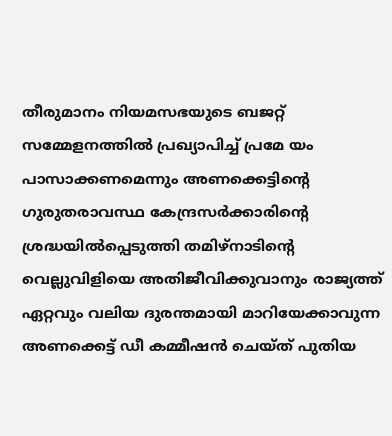തീരുമാനം നിയമസഭയുടെ ബജറ്റ് സമ്മേളനത്തിൽ പ്രഖ്യാപിച്ച് പ്രമേ യം പാസാക്കണമെന്നും അണക്കെട്ടിന്റെ ഗുരുതരാവസ്ഥ കേന്ദ്രസർക്കാരിന്റെ ശ്രദ്ധയിൽപ്പെടുത്തി തമിഴ്നാടിന്റെ വെല്ലുവിളിയെ അതിജീവിക്കുവാനും രാജ്യത്ത് ഏറ്റവും വലിയ ദുരന്തമായി മാറിയേക്കാവുന്ന അണക്കെട്ട് ഡീ കമ്മീഷൻ ചെയ്ത് പുതിയ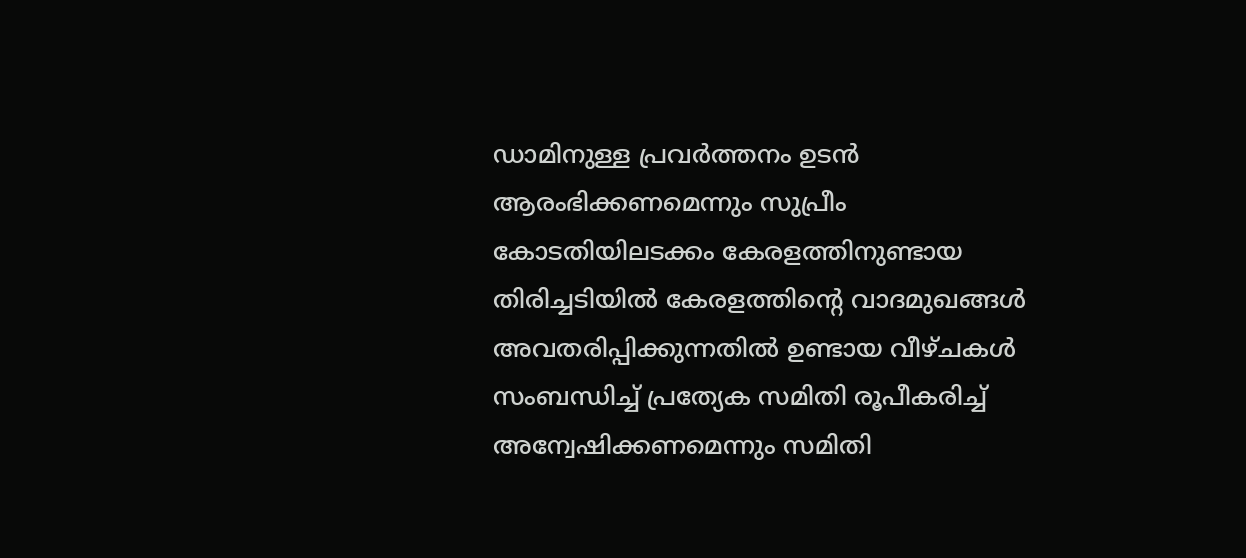ഡാമിനുള്ള പ്രവർത്തനം ഉടൻ ആരംഭിക്കണമെന്നും സുപ്രീം കോടതിയിലടക്കം കേരളത്തിനുണ്ടായ തിരിച്ചടിയിൽ കേരളത്തിന്റെ വാദമുഖങ്ങൾ അവതരിപ്പിക്കുന്നതിൽ ഉണ്ടായ വീഴ്ചകൾ സംബന്ധിച്ച് പ്രത്യേക സമിതി രൂപീകരിച്ച് അന്വേഷിക്കണമെന്നും സമിതി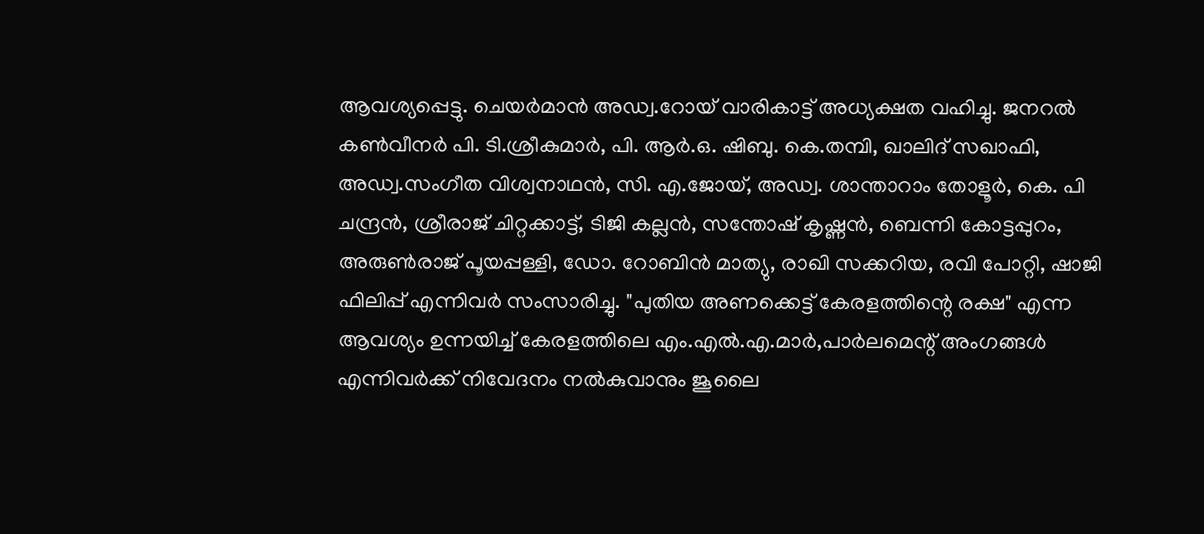ആവശ്യപ്പെട്ടു. ചെയർമാൻ അഡ്വ.റോയ് വാരികാട്ട് അധ്യക്ഷത വഹിച്ചു. ജനറൽ കൺവീനർ പി. ടി.ശ്രീകുമാർ, പി. ആർ.ഒ. ഷിബു. കെ.തമ്പി, ഖാലിദ് സഖാഫി, അഡ്വ.സംഗീത വിശ്വനാഥൻ, സി. എ.ജോയ്, അഡ്വ. ശാന്താറാം തോളൂർ, കെ. പി ചന്ദ്രൻ, ശ്രീരാജ് ചിറ്റക്കാട്ട്, ടിജി കല്ലൻ, സന്തോഷ് കൃഷ്ണൻ, ബെന്നി കോട്ടപ്പുറം, അരുൺരാജ് പൂയപ്പള്ളി, ഡോ. റോബിൻ മാത്യു, രാഖി സക്കറിയ, രവി പോറ്റി, ഷാജി ഫിലിപ്പ് എന്നിവർ സംസാരിച്ചു. "പുതിയ അണക്കെട്ട് കേരളത്തിന്റെ രക്ഷ" എന്ന ആവശ്യം ഉന്നയിച്ച് കേരളത്തിലെ എം.എൽ.എ.മാർ,പാർലമെന്റ് അംഗങ്ങൾ എന്നിവർക്ക് നിവേദനം നൽകുവാനും ജൂലൈ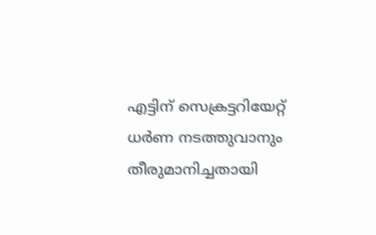എട്ടിന് സെക്രട്ടറിയേറ്റ് ധർണ നടത്തുവാനും തീരുമാനിച്ചതായി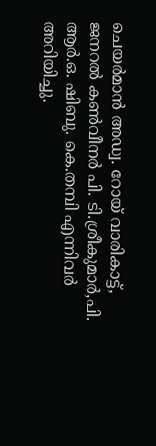ചെയർമാൻ അഡ്വ. റോയ് വാരികാട്ട്, ജനറൽ കൺവീനർ പി. ടി.ശ്രീകുമാർ,പി. ആർ.ഒ. ഷിബു. കെ.തമ്പി എന്നിവർ അറിയിച്ചു.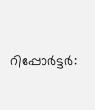റിപ്പോർട്ടർ: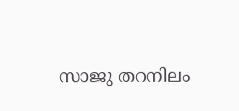സാജു തറനിലം